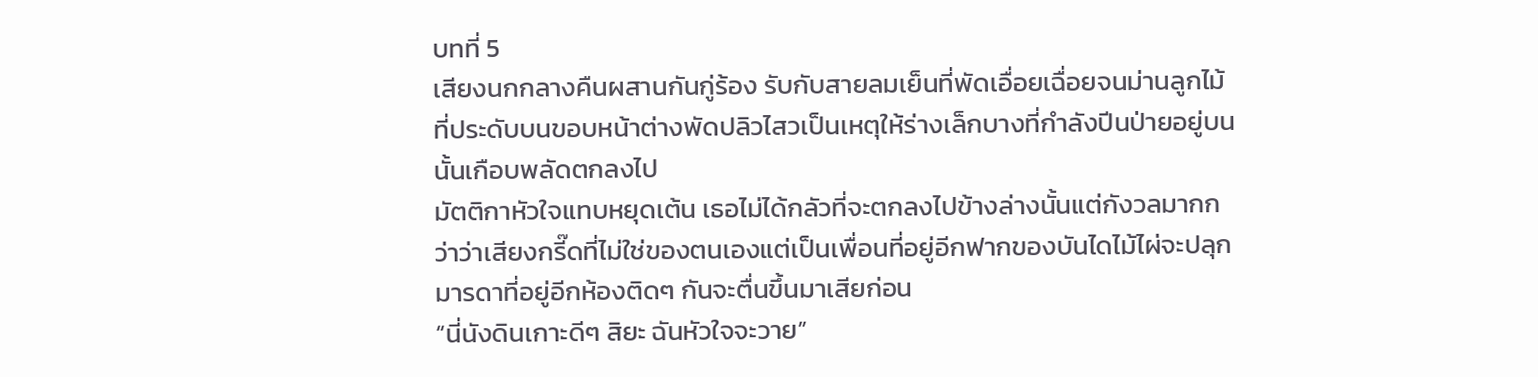บทที่ 5
เสียงนกกลางคืนผสานกันกู่ร้อง รับกับสายลมเย็นที่พัดเอื่อยเฉื่อยจนม่านลูกไม้ที่ประดับบนขอบหน้าต่างพัดปลิวไสวเป็นเหตุให้ร่างเล็กบางที่กำลังปีนป่ายอยู่บนนั้นเกือบพลัดตกลงไป
มัตติกาหัวใจแทบหยุดเต้น เธอไม่ได้กลัวที่จะตกลงไปข้างล่างนั้นแต่กังวลมากกว่าว่าเสียงกรี๊ดที่ไม่ใช่ของตนเองแต่เป็นเพื่อนที่อยู่อีกฟากของบันไดไม้ไผ่จะปลุกมารดาที่อยู่อีกห้องติดๆ กันจะตื่นขึ้นมาเสียก่อน
“นี่นังดินเกาะดีๆ สิยะ ฉันหัวใจจะวาย”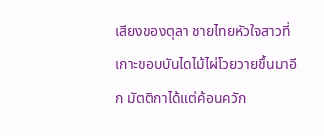เสียงของตุลา ชายไทยหัวใจสาวที่เกาะขอบบันไดไม้ไผ่โวยวายขึ้นมาอีก มัตติกาได้แต่ค้อนควัก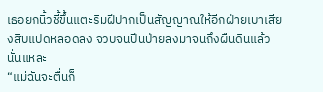เธอยกนิ้วชี้ขึ้นแตะริมฝีปากเป็นสัญญาณให้อีกฝ่ายเบาเสียงสิบแปดหลอดลง จวบจนปีนป่ายลงมาจนถึงผืนดินแล้วนั่นแหละ
“แม่ฉันจะตื่นก็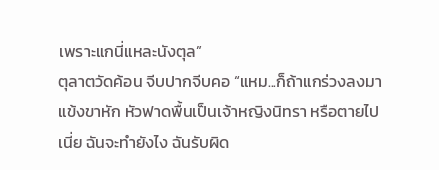เพราะแกนี่แหละนังตุล”
ตุลาตวัดค้อน จีบปากจีบคอ “แหม...ก็ถ้าแกร่วงลงมาแข้งขาหัก หัวฟาดพื้นเป็นเจ้าหญิงนิทรา หรือตายไปเนี่ย ฉันจะทำยังไง ฉันรับผิด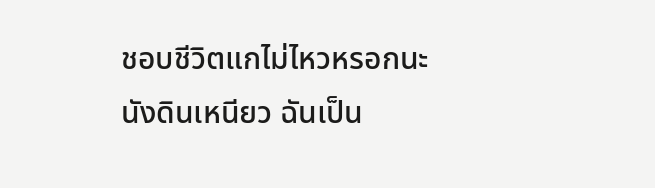ชอบชีวิตแกไม่ไหวหรอกนะนังดินเหนียว ฉันเป็น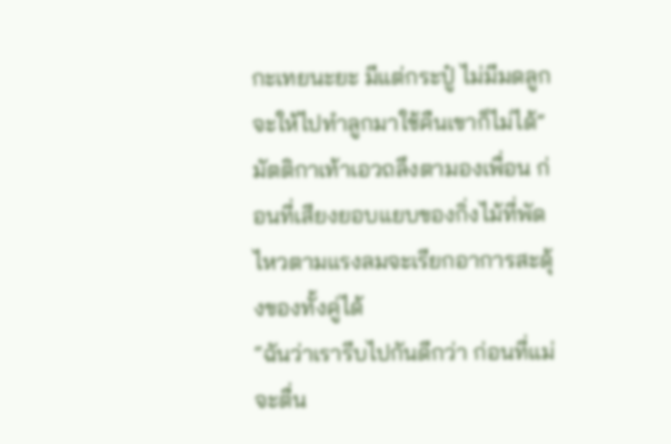กะเทยนะยะ มีแต่กระปู๋ ไม่มีมดลูก จะให้ไปทำลูกมาใช้คืนเขาก็ไม่ได้”
มัตติกาเท้าเอวถลึงตามองเพื่อน ก่อนที่เสียงยอบแยบของกิ่งไม้ที่พัดไหวตามแรงลมจะเรียกอาการสะดุ้งของทั้งคู่ได้
“ฉันว่าเรารีบไปกันดีกว่า ก่อนที่แม่จะตื่น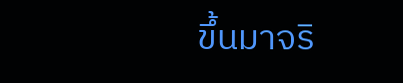ขึ้นมาจริ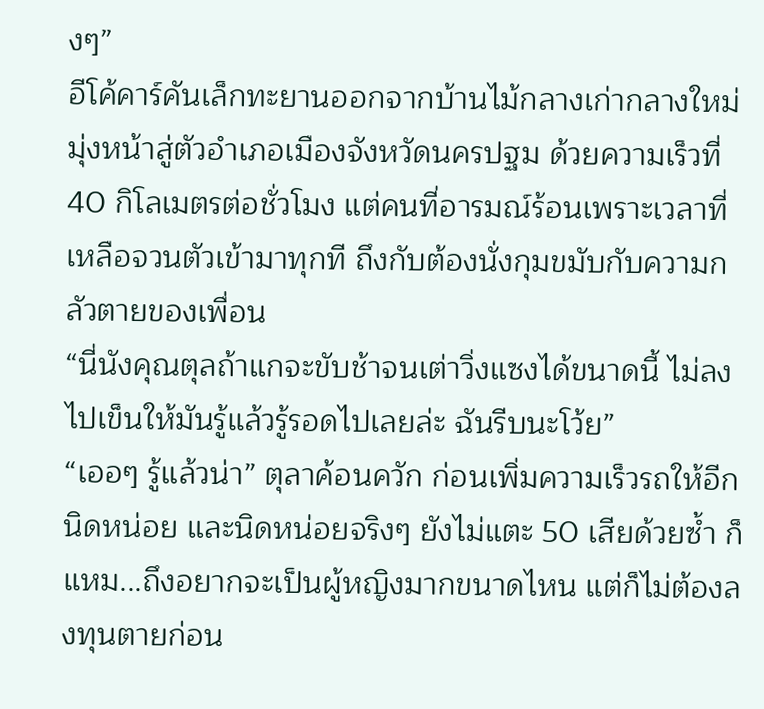งๆ”
อีโค้คาร์คันเล็กทะยานออกจากบ้านไม้กลางเก่ากลางใหม่ มุ่งหน้าสู่ตัวอำเภอเมืองจังหวัดนครปฐม ด้วยความเร็วที่ 40 กิโลเมตรต่อชั่วโมง แต่คนที่อารมณ์ร้อนเพราะเวลาที่เหลือจวนตัวเข้ามาทุกที ถึงกับต้องนั่งกุมขมับกับความกลัวตายของเพื่อน
“นี่นังคุณตุลถ้าแกจะขับช้าจนเต่าวิ่งแซงได้ขนาดนี้ ไม่ลงไปเข็นให้มันรู้แล้วรู้รอดไปเลยล่ะ ฉันรีบนะโว้ย”
“เออๆ รู้แล้วน่า” ตุลาค้อนควัก ก่อนเพิ่มความเร็วรถให้อีกนิดหน่อย และนิดหน่อยจริงๆ ยังไม่แตะ 50 เสียด้วยซ้ำ ก็แหม...ถึงอยากจะเป็นผู้หญิงมากขนาดไหน แต่ก็ไม่ต้องลงทุนตายก่อน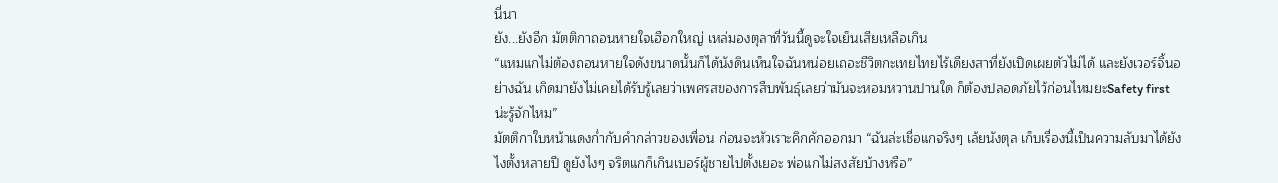นี่นา
ยัง...ยังอีก มัตติกาถอนหายใจเฮือกใหญ่ เหล่มองตุลาที่วันนี้ดูจะใจเย็นเสียเหลือเกิน
“แหมแกไม่ต้องถอนหายใจดังขนาดนั้นก็ได้นังดินเห็นใจฉันหน่อยเถอะชีวิตกะเทยไทยไร้เดียงสาที่ยังเปิดเผยตัวไม่ได้ และยังเวอร์จิ้นอย่างฉัน เกิดมายังไม่เคยได้รับรู้เลยว่าเพศรสของการสืบพันธุ์เลยว่ามันจะหอมหวานปานใด ก็ต้องปลอดภัยไว้ก่อนไหมยะSafety first น่ะรู้จักไหม”
มัตติกาใบหน้าแดงก่ำกับคำกล่าวของเพื่อน ก่อนจะหัวเราะคิกคักออกมา “ฉันล่ะเชื่อแกจริงๆ เล้ยนังตุล เก็บเรื่องนี้เป็นความลับมาได้ยังไงตั้งหลายปี ดูยังไงๆ จริตแกก็เกินเบอร์ผู้ชายไปตั้งเยอะ พ่อแกไม่สงสัยบ้างหรือ”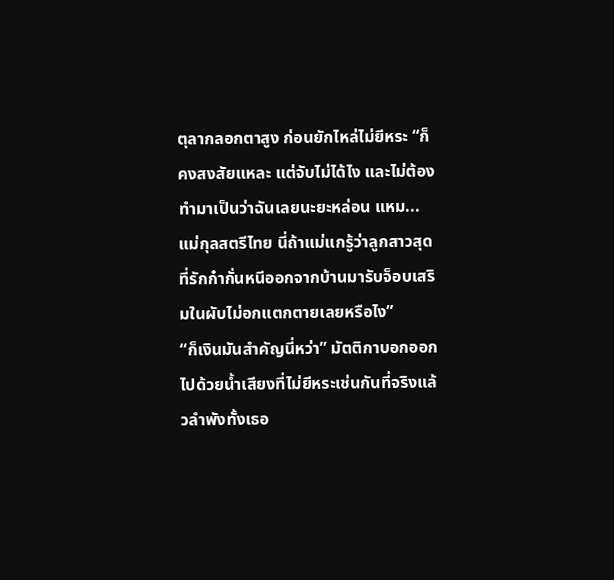ตุลากลอกตาสูง ก่อนยักไหล่ไม่ยีหระ “ก็คงสงสัยแหละ แต่จับไม่ได้ไง และไม่ต้องทำมาเป็นว่าฉันเลยนะยะหล่อน แหม...แม่กุลสตรีไทย นี่ถ้าแม่แกรู้ว่าลูกสาวสุดที่รักก๋ากั่นหนีออกจากบ้านมารับจ็อบเสริมในผับไม่อกแตกตายเลยหรือไง”
“ก็เงินมันสำคัญนี่หว่า” มัตติกาบอกออกไปด้วยน้ำเสียงที่ไม่ยีหระเช่นกันที่จริงแล้วลำพังทั้งเธอ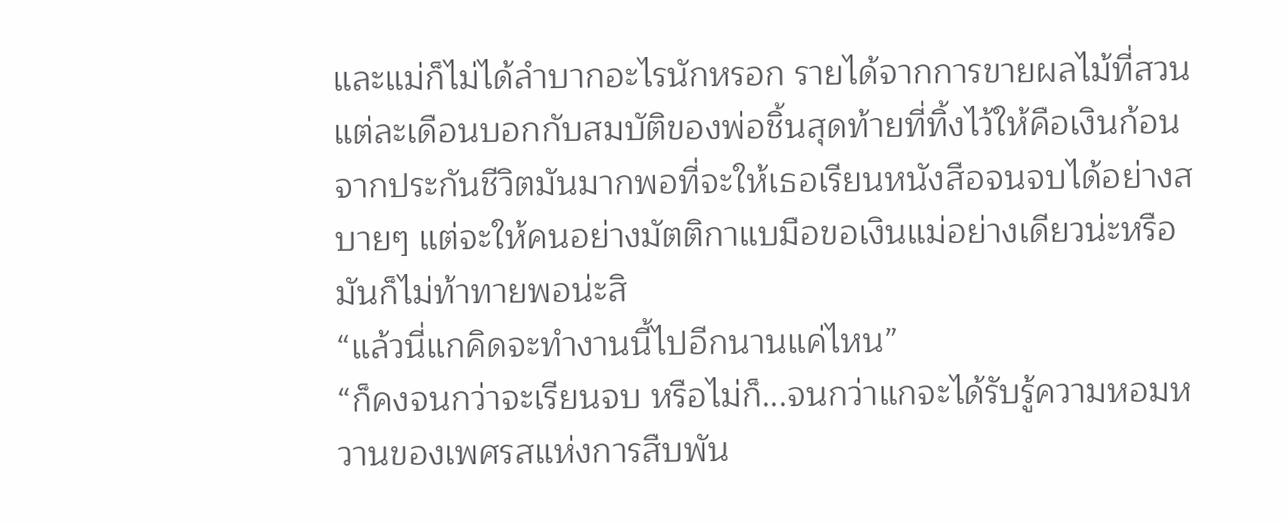และแม่ก็ไม่ได้ลำบากอะไรนักหรอก รายได้จากการขายผลไม้ที่สวนแต่ละเดือนบอกกับสมบัติของพ่อชิ้นสุดท้ายที่ทิ้งไว้ให้คือเงินก้อนจากประกันชีวิตมันมากพอที่จะให้เธอเรียนหนังสือจนจบได้อย่างสบายๆ แต่จะให้คนอย่างมัตติกาแบมือขอเงินแม่อย่างเดียวน่ะหรือ มันก็ไม่ท้าทายพอน่ะสิ
“แล้วนี่แกคิดจะทำงานนี้ไปอีกนานแค่ไหน”
“ก็คงจนกว่าจะเรียนจบ หรือไม่ก็...จนกว่าแกจะได้รับรู้ความหอมหวานของเพศรสแห่งการสืบพัน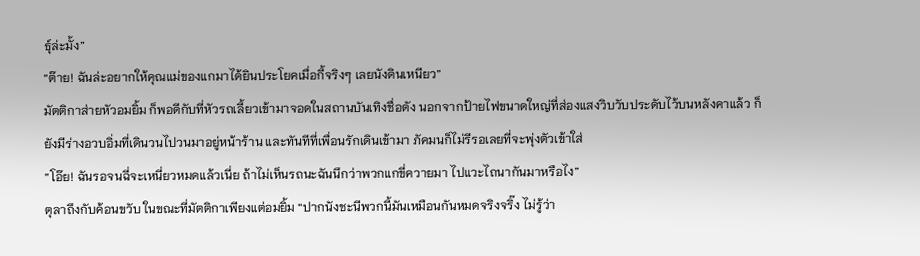ธุ์ล่ะมั้ง”
“ต๊าย! ฉันล่ะอยากให้คุณแม่ของแกมาได้ยินประโยคเมื่อกี้จริงๆ เลยนังดินเหนียว”
มัตติกาส่ายหัวอมยิ้ม ก็พอดีกับที่หัวรถเลี้ยวเข้ามาจอดในสถานบันเทิงชื่อดัง นอกจากป้ายไฟขนาดใหญ่ที่ส่องแสงวิบวับประดับไว้บนหลังคาแล้ว ก็ยังมีร่างอวบอิ่มที่เดินวนไปวนมาอยู่หน้าร้าน และทันทีที่เพื่อนรักเดินเข้ามา ภัคมนก็ไม่รีรอเลยที่จะพุ่งตัวเข้าใส่
“โอ๊ย! ฉันรอจนฉี่จะเหนี่ยวหมดแล้วเนี่ย ถ้าไม่เห็นรถนะฉันนึกว่าพวกแกขี่ควายมา ไปแวะไถนากันมาหรือไง”
ตุลาถึงกับค้อนขวับ ในขณะที่มัตติกาเพียงแต่อมยิ้ม “ปากนังชะนีพวกนี้มันเหมือนกันหมดจริงจริ๊ง ไม่รู้ว่า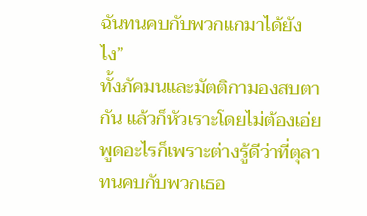ฉันทนคบกับพวกแกมาได้ยังไง”
ทั้งภัคมนและมัตติกามองสบตากัน แล้วก็หัวเราะโดยไม่ต้องเอ่ยพูดอะไรก็เพราะต่างรู้ดีว่าที่ตุลาทนคบกับพวกเธอ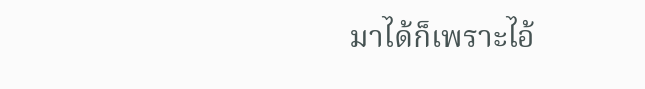มาได้ก็เพราะไอ้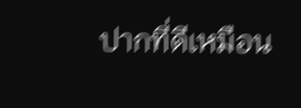ปากที่ดีเหมือน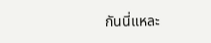กันนี่แหละ